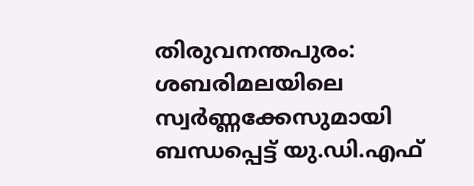തിരുവനന്തപുരം: ശബരിമലയിലെ സ്വർണ്ണക്കേസുമായി ബന്ധപ്പെട്ട് യു.ഡി.എഫ്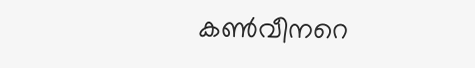കൺവീനറെ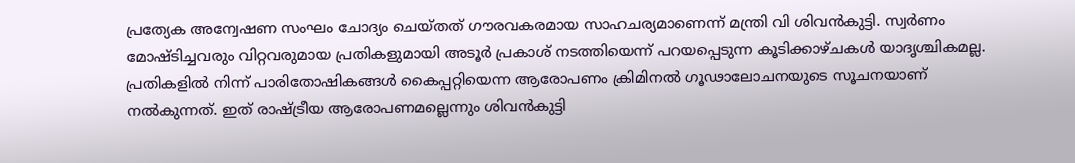പ്രത്യേക അന്വേഷണ സംഘം ചോദ്യം ചെയ്തത് ഗൗരവകരമായ സാഹചര്യമാണെന്ന് മന്ത്രി വി ശിവൻകുട്ടി. സ്വർണം മോഷ്ടിച്ചവരും വിറ്റവരുമായ പ്രതികളുമായി അടൂർ പ്രകാശ് നടത്തിയെന്ന് പറയപ്പെടുന്ന കൂടിക്കാഴ്ചകൾ യാദൃശ്ചികമല്ല. പ്രതികളിൽ നിന്ന് പാരിതോഷികങ്ങൾ കൈപ്പറ്റിയെന്ന ആരോപണം ക്രിമിനൽ ഗൂഢാലോചനയുടെ സൂചനയാണ് നൽകുന്നത്. ഇത് രാഷ്ട്രീയ ആരോപണമല്ലെന്നും ശിവൻകുട്ടി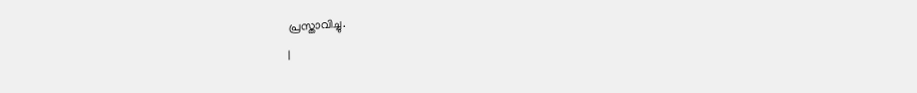പ്രസ്താവിച്ചു.
|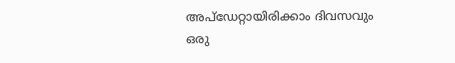അപ്ഡേറ്റായിരിക്കാം ദിവസവും
ഒരു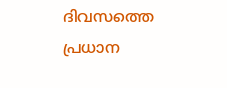ദിവസത്തെ പ്രധാന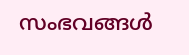സംഭവങ്ങൾ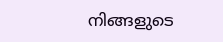നിങ്ങളുടെ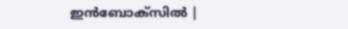ഇൻബോക്സിൽ |